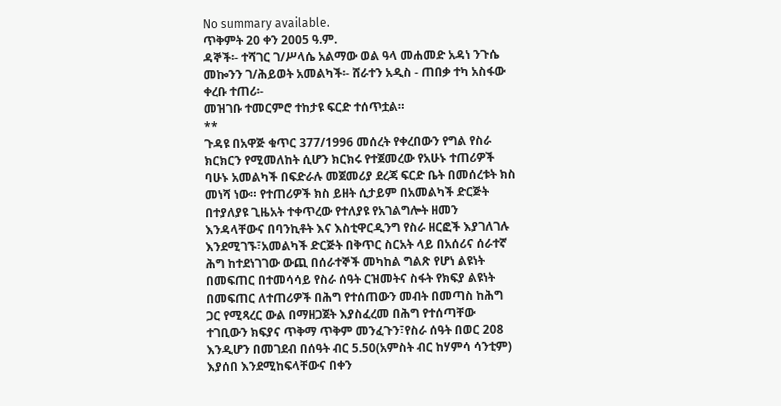No summary available.
ጥቅምት 20 ቀን 2005 ዓ.ም.
ዳኞች፡- ተሻገር ገ/ሥላሴ አልማው ወል ዓላ መሐመድ አዳነ ንጉሴ መኰንን ገ/ሕይወት አመልካች፡- ሸራተን አዲስ - ጠበቃ ተካ አስፋው ቀረቡ ተጠሪ፡-
መዝገቡ ተመርምሮ ተከታዩ ፍርድ ተሰጥቷል።
**
ጉዳዩ በአዋጅ ቁጥር 377/1996 መሰረት የቀረበውን የግል የስራ ክርክርን የሚመለከት ሲሆን ክርክሩ የተጀመረው የአሁኑ ተጠሪዎች ባሁኑ አመልካች በፍድራሉ መጀመሪያ ደረጃ ፍርድ ቤት በመሰረቱት ክስ መነሻ ነው። የተጠሪዎች ክስ ይዘት ሲታይም በአመልካች ድርጅት በተያለያዩ ጊዜአት ተቀጥረው የተለያዩ የአገልግሎት ዘመን እንዳላቸውና በባንኪቶት እና እስቲዋርዲንግ የስራ ዘርፎች እያገለገሉ እንደሚገኙ፣አመልካች ድርጅት በቅጥር ስርአት ላይ በአሰሪና ሰራተኛ ሕግ ከተደነገገው ውጪ በሰራተኞች መካከል ግልጽ የሆነ ልዩነት በመፍጠር በተመሳሳይ የስራ ሰዓት ርዝመትና ስፋት የክፍያ ልዩነት በመፍጠር ለተጠሪዎች በሕግ የተሰጠውን መብት በመጣስ ከሕግ ጋር የሚጻረር ውል በማዘጋጀት እያስፈረመ በሕግ የተሰጣቸው ተገቢውን ክፍያና ጥቅማ ጥቅም መንፈጉን፣የስራ ሰዓት በወር 208 እንዲሆን በመገደብ በሰዓት ብር 5.50(አምስት ብር ከሃምሳ ሳንቲም) እያሰበ እንደሚከፍላቸውና በቀን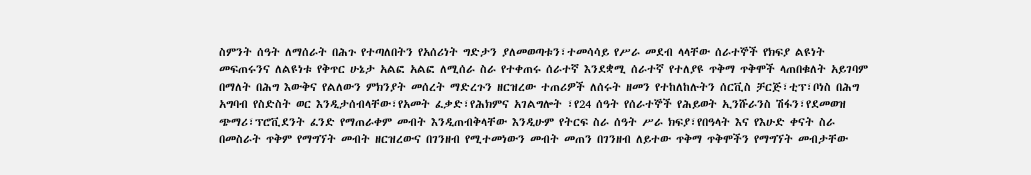ስምንት ሰዓት ለማሰራት በሕጉ የተጣለበትን የአሰሪነት ግድታን ያለመወጣቱን፣ተመሳሳይ የሥራ መደብ ላላቸው ሰራተኞች የክፍያ ልዩነት መፍጠሩንና ለልዩነቱ የቅጥር ሁኔታ አልፎ አልፎ ለሚሰራ ስራ የተቀጠሩ ሰራተኛ እንደቋሚ ሰራተኛ የተለያዩ ጥቅማ ጥቅሞች ላጠበቁለት አይገባም በማለት በሕግ እውቅና የልለውን ምክንያት መሰረት ማድረጉን ዘርዝረው ተጠሪዎች ለሰሩት ዘመን የተከለከሉትን ሰርቪስ ቻርጅ፣ቲፕ፣ቦነስ በሕግ አግባብ የስድስት ወር እንዲታሰብላቸው፣የአመት ፈቃድ፣የሕክምና አገልግሎት ፣የ24 ሰዓት የሰራተኞች የሕይወት ኢንሹራንስ ሽፋን፣የደመወዝ ጭማሪ፣ፕሮቪደንት ፈንድ የማጠራቀም መብት እንዲጠብቅላቸው እንዲሁም የትርፍ ስራ ሰዓት ሥራ ክፍያ፣የበዓላት እና የእሁድ ቀናት ስራ በመስራት ጥቅም የማግኘት መብት ዘርዝረውና በገንዘብ የሚተመነውን መብት መጠን በገንዘብ ለይተው ጥቅማ ጥቅሞችን የማግኘት መብታቸው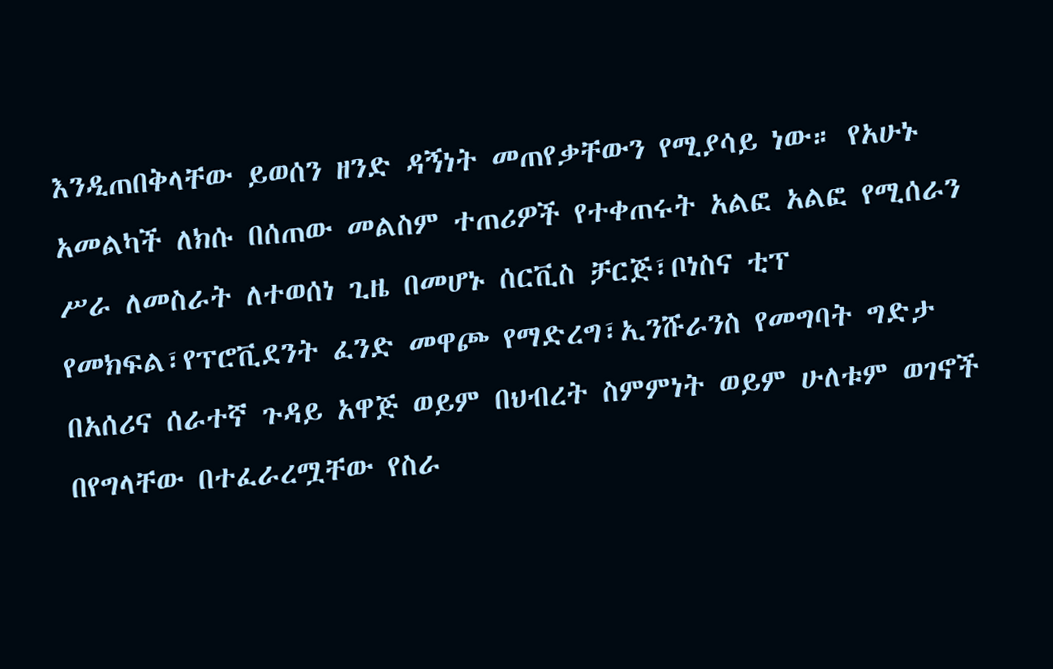እንዲጠበቅላቸው ይወሰን ዘንድ ዳኝነት መጠየቃቸውን የሚያሳይ ነው። የአሁኑ አመልካች ለክሱ በሰጠው መልስም ተጠሪዎች የተቀጠሩት አልፎ አልፎ የሚሰራን ሥራ ለመስራት ለተወሰነ ጊዜ በመሆኑ ሰርቪስ ቻርጅ፣ቦነስና ቲፕ የመክፍል፣የፕሮቪደንት ፈንድ መዋጮ የማድረግ፣ኢንሹራንስ የመግባት ግድታ በአሰሪና ሰራተኛ ጉዳይ አዋጅ ወይም በህብረት ስምምነት ወይም ሁለቱም ወገኖች በየግላቸው በተፈራረሟቸው የስራ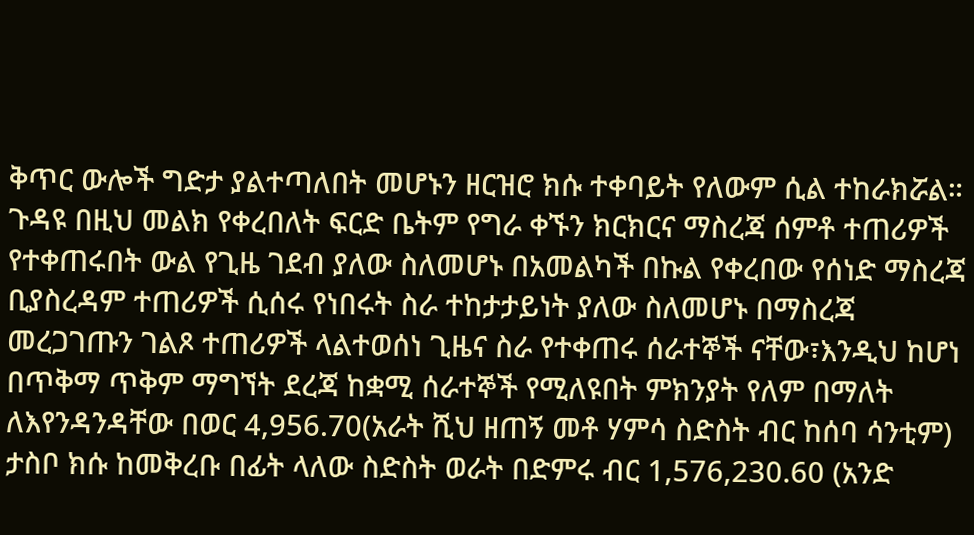ቅጥር ውሎች ግድታ ያልተጣለበት መሆኑን ዘርዝሮ ክሱ ተቀባይት የለውም ሲል ተከራክሯል። ጉዳዩ በዚህ መልክ የቀረበለት ፍርድ ቤትም የግራ ቀኙን ክርክርና ማስረጃ ሰምቶ ተጠሪዎች የተቀጠሩበት ውል የጊዜ ገደብ ያለው ስለመሆኑ በአመልካች በኩል የቀረበው የሰነድ ማስረጃ ቢያስረዳም ተጠሪዎች ሲሰሩ የነበሩት ስራ ተከታታይነት ያለው ስለመሆኑ በማስረጃ መረጋገጡን ገልጾ ተጠሪዎች ላልተወሰነ ጊዜና ስራ የተቀጠሩ ሰራተኞች ናቸው፣እንዲህ ከሆነ በጥቅማ ጥቅም ማግኘት ደረጃ ከቋሚ ሰራተኞች የሚለዩበት ምክንያት የለም በማለት ለእየንዳንዳቸው በወር 4,956.70(አራት ሺህ ዘጠኝ መቶ ሃምሳ ስድስት ብር ከሰባ ሳንቲም) ታስቦ ክሱ ከመቅረቡ በፊት ላለው ስድስት ወራት በድምሩ ብር 1,576,230.60 (አንድ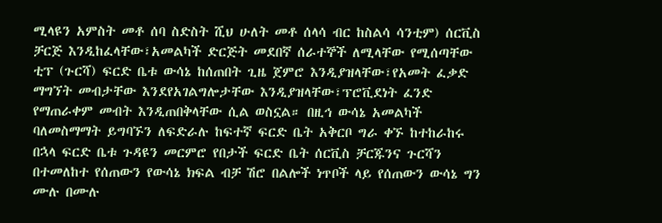ሚላዩን አምስት መቶ ሰባ ስድስት ሺህ ሁለት መቶ ሰላሳ ብር ከስልሳ ሳንቲም) ሰርቪስ ቻርጅ እንዲከፈላቸው፣አመልካች ድርጅት መደበኛ ሰራተኞች ለሚላቸው የሚሰጣቸው ቲፕ (ጉርሻ) ፍርድ ቤቱ ውሳኔ ከሰጠበት ጊዜ ጀምሮ እንዲያዝላቸው፣የአመት ፈቃድ ማግኘት መብታቸው እንደየአገልግሎታቸው እንዲያዝላቸው፣ፕሮቪደነት ፈንድ የማጠራቀም መብት እንዲጠበቅላቸው ሲል ወስኗል። በዚኅ ውሳኔ አመልካች ባለመስማማት ይግባኙን ለፍድራሉ ከፍተኛ ፍርድ ቤት አቅርቦ ግራ ቀኙ ከተከራከሩ በኋላ ፍርድ ቤቱ ጉዳዩን መርምሮ የበታች ፍርድ ቤት ሰርቪስ ቻርጁንና ጉርሻን በተመለከተ የሰጠውን የውሳኔ ክፍል ብቻ ሽሮ በልሎች ነጥቦች ላይ የሰጠውን ውሳኔ ግን ሙሉ በሙሉ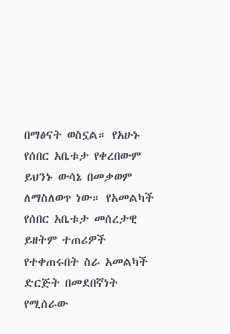በማፅናት ወስኗል። የአሁኑ የሰበር አቤቱታ የቀረበውም ይህንኑ ውሳኔ በመቃወም ለማስለወጥ ነው። የአመልካች የሰበር አቤቱታ መሰረታዊ ይዘትም ተጠሪዎች የተቀጠሩበት ስራ አመልካች ድርጅት በመደበኛነት የሚሰራው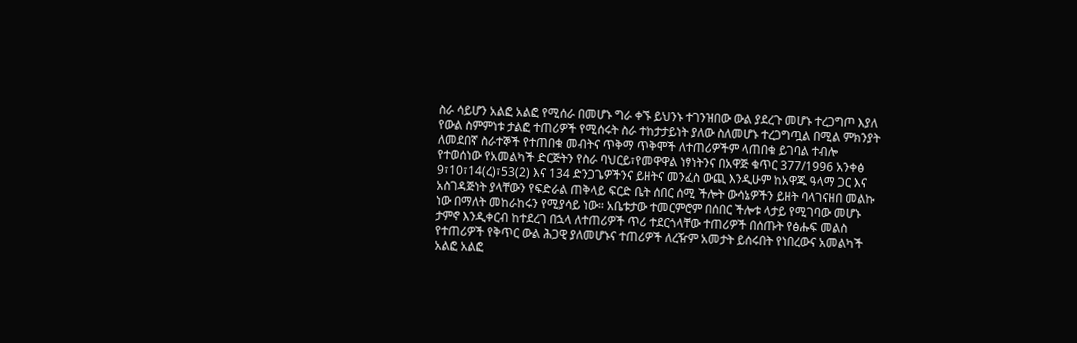ስራ ሳይሆን አልፎ አልፎ የሚሰራ በመሆኑ ግራ ቀኙ ይህንኑ ተገንዝበው ውል ያደረጉ መሆኑ ተረጋግጦ እያለ የውል ስምምነቱ ታልፎ ተጠሪዎች የሚሰሩት ስራ ተከታታይነት ያለው ስለመሆኑ ተረጋግጧል በሚል ምክንያት ለመደበኛ ስራተኞች የተጠበቁ መብትና ጥቅማ ጥቅሞች ለተጠሪዎችም ላጠበቁ ይገባል ተብሎ የተወሰነው የአመልካች ድርጅትን የስራ ባህርይ፣የመዋዋል ነፃነትንና በአዋጅ ቁጥር 377/1996 አንቀፅ 9፣10፣14(ረ)፣53(2) እና 134 ድንጋጌዎችንና ይዘትና መንፈስ ውጪ እንዲሁም ከአዋጁ ዓላማ ጋር እና አስገዳጅነት ያላቸውን የፍድራል ጠቅላይ ፍርድ ቤት ሰበር ሰሚ ችሎት ውሳኔዎችን ይዘት ባላገናዘበ መልኩ ነው በማለት መከራከሩን የሚያሳይ ነው። አቤቱታው ተመርምሮም በሰበር ችሎቱ ላታይ የሚገባው መሆኑ ታምኖ እንዲቀርብ ከተደረገ በኋላ ለተጠሪዎች ጥሪ ተደርጎላቸው ተጠሪዎች በሰጡት የፅሑፍ መልስ የተጠሪዎች የቅጥር ውል ሕጋዊ ያለመሆኑና ተጠሪዎች ለረዥም አመታት ይሰሩበት የነበረውና አመልካች አልፎ አልፎ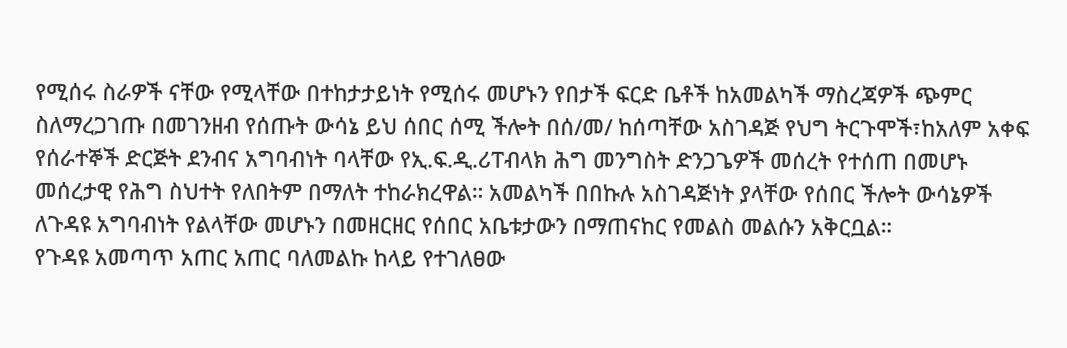የሚሰሩ ስራዎች ናቸው የሚላቸው በተከታታይነት የሚሰሩ መሆኑን የበታች ፍርድ ቤቶች ከአመልካች ማስረጃዎች ጭምር ስለማረጋገጡ በመገንዘብ የሰጡት ውሳኔ ይህ ሰበር ሰሚ ችሎት በሰ/መ/ ከሰጣቸው አስገዳጅ የህግ ትርጉሞች፣ከአለም አቀፍ የሰራተኞች ድርጅት ደንብና አግባብነት ባላቸው የኢ.ፍ.ዲ.ሪፐብላክ ሕግ መንግስት ድንጋጌዎች መሰረት የተሰጠ በመሆኑ መሰረታዊ የሕግ ስህተት የለበትም በማለት ተከራክረዋል። አመልካች በበኩሉ አስገዳጅነት ያላቸው የሰበር ችሎት ውሳኔዎች ለጉዳዩ አግባብነት የልላቸው መሆኑን በመዘርዘር የሰበር አቤቱታውን በማጠናከር የመልስ መልሱን አቅርቧል።
የጉዳዩ አመጣጥ አጠር አጠር ባለመልኩ ከላይ የተገለፀው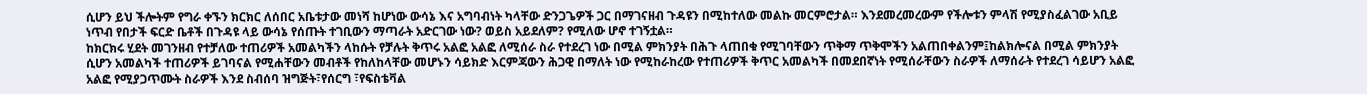ሲሆን ይህ ችሎትም የግራ ቀኙን ክርክር ለሰበር አቤቱታው መነሻ ከሆነው ውሳኔ እና አግባብነት ካላቸው ድንጋጌዎች ጋር በማገናዘብ ጉዳዩን በሚከተለው መልኩ መርምሮታል። እንደመረመረውም የችሎቱን ምላሽ የሚያስፈልገው አቢይ ነጥብ የበታች ፍርድ ቤቶች በጉዳዩ ላይ ውሳኔ የሰጡት ተገቢውን ማጣራት አድርገው ነው? ወይስ አይደለም? የሚለው ሆኖ ተገኝቷል።
ከክርክሩ ሂደት መገንዘብ የተቻለው ተጠሪዎች አመልካችን ላከሱት የቻሉት ቅጥሩ አልፎ አልፎ ለሚሰራ ስራ የተደረገ ነው በሚል ምክንያት በሕጉ ላጠበቁ የሚገባቸውን ጥቅማ ጥቅሞችን አልጠበቀልንም፤ከልክሎናል በሚል ምክንያት ሲሆን አመልካች ተጠሪዎች ይገባናል የሚሐቸውን መብቶች የከለከላቸው መሆኑን ሳይክድ እርምጃውን ሕጋዊ በማለት ነው የሚከራከረው የተጠሪዎች ቅጥር አመልካች በመደበኛነት የሚሰራቸውን ስራዎች ለማሰራት የተደረገ ሳይሆን አልፎ አልፎ የሚያጋጥሙት ስራዎች እንደ ስብሰባ ዝግጅት፣የሰርግ ፣የፍስቴቫል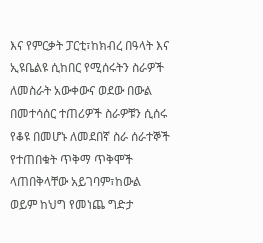እና የምርቃት ፓርቲ፣ከክብረ በዓላት እና ኢዩቤልዩ ሲከበር የሚሰሩትን ስራዎች ለመስራት አውቀውና ወደው በውል በመተሳሰር ተጠሪዎች ስራዎቹን ሲሰሩ የቆዩ በመሆኑ ለመደበኛ ስራ ሰራተኞች የተጠበቁት ጥቅማ ጥቅሞች ላጠበቅላቸው አይገባም፣ከውል ወይም ከህግ የመነጨ ግድታ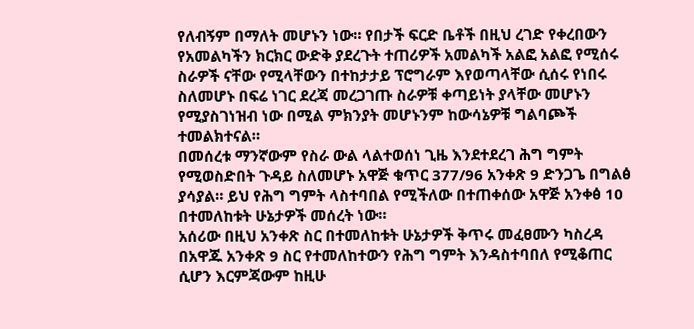የለብኝም በማለት መሆኑን ነው። የበታች ፍርድ ቤቶች በዚህ ረገድ የቀረበውን የአመልካችን ክርክር ውድቅ ያደረጉት ተጠሪዎች አመልካች አልፎ አልፎ የሚሰሩ ስራዎች ናቸው የሚላቸውን በተከታታይ ፕሮግራም እየወጣላቸው ሲሰሩ የነበሩ ስለመሆኑ በፍሬ ነገር ደረጃ መረጋገጡ ስራዎቹ ቀጣይነት ያላቸው መሆኑን የሚያስገነዝብ ነው በሚል ምክንያት መሆኑንም ከውሳኔዎቹ ግልባጮች ተመልክተናል።
በመሰረቱ ማንኛውም የስራ ውል ላልተወሰነ ጊዜ እንደተደረገ ሕግ ግምት የሚወስድበት ጉዳይ ስለመሆኑ አዋጅ ቁጥር 377/96 አንቀጽ 9 ድንጋጌ በግልፅ ያሳያል። ይህ የሕግ ግምት ላስተባበል የሚችለው በተጠቀሰው አዋጅ አንቀፅ 10 በተመለከቱት ሁኔታዎች መሰረት ነው።
አሰሪው በዚህ አንቀጽ ስር በተመለከቱት ሁኔታዎች ቅጥሩ መፈፀሙን ካስረዳ በአዋጁ አንቀጽ 9 ስር የተመለከተውን የሕግ ግምት እንዳስተባበለ የሚቆጠር ሲሆን እርምጃውም ከዚሁ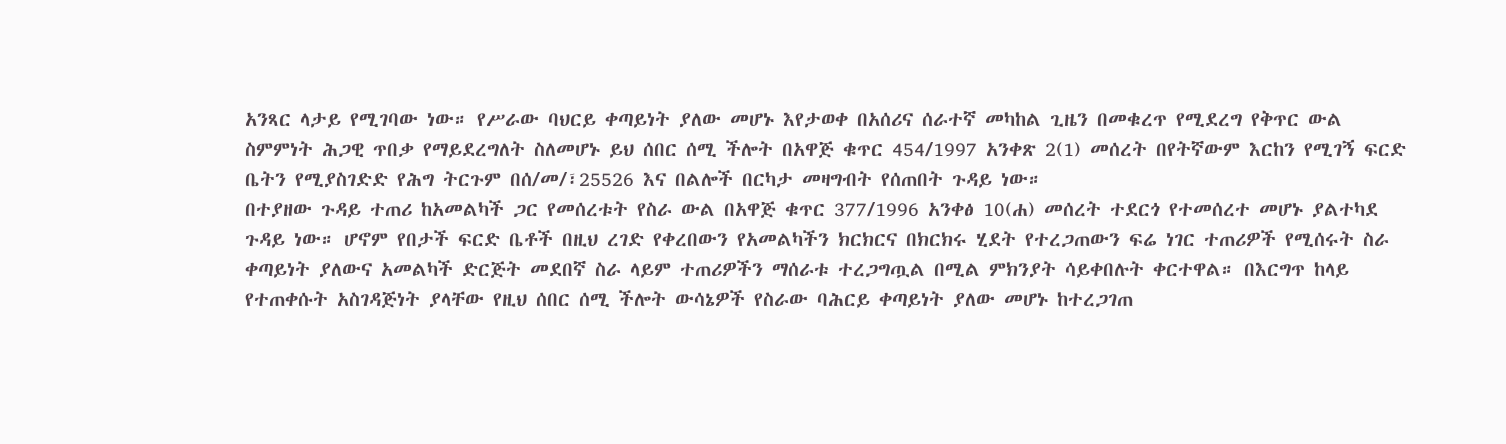አንጻር ላታይ የሚገባው ነው። የሥራው ባህርይ ቀጣይነት ያለው መሆኑ እየታወቀ በአሰሪና ሰራተኛ መካከል ጊዜን በመቁረጥ የሚደረግ የቅጥር ውል ስምምነት ሕጋዊ ጥበቃ የማይደረግለት ስለመሆኑ ይህ ሰበር ሰሚ ችሎት በአዋጅ ቁጥር 454/1997 አንቀጽ 2(1) መሰረት በየትኛውም እርከን የሚገኝ ፍርድ ቤትን የሚያስገድድ የሕግ ትርጉም በሰ/መ/፣25526 እና በልሎች በርካታ መዛግብት የሰጠበት ጉዳይ ነው።
በተያዘው ጉዳይ ተጠሪ ከአመልካች ጋር የመሰረቱት የስራ ውል በአዋጅ ቁጥር 377/1996 አንቀፅ 10(ሐ) መሰረት ተደርጎ የተመሰረተ መሆኑ ያልተካደ ጉዳይ ነው። ሆኖም የበታች ፍርድ ቤቶች በዚህ ረገድ የቀረበውን የአመልካችን ክርክርና በክርክሩ ሂደት የተረጋጠውን ፍሬ ነገር ተጠሪዎች የሚሰሩት ስራ ቀጣይነት ያለውና አመልካች ድርጅት መደበኛ ስራ ላይም ተጠሪዎችን ማሰራቱ ተረጋግጧል በሚል ምክንያት ሳይቀበሉት ቀርተዋል። በእርግጥ ከላይ የተጠቀሱት አስገዳጅነት ያላቸው የዚህ ሰበር ሰሚ ችሎት ውሳኔዎች የስራው ባሕርይ ቀጣይነት ያለው መሆኑ ከተረጋገጠ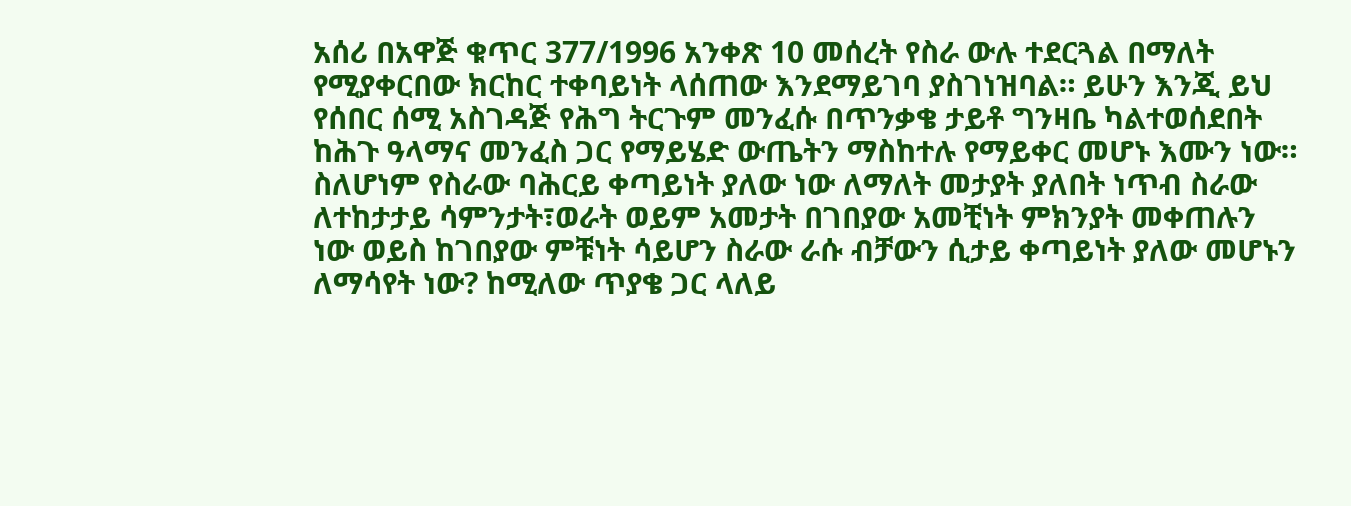አሰሪ በአዋጅ ቁጥር 377/1996 አንቀጽ 10 መሰረት የስራ ውሉ ተደርጓል በማለት የሚያቀርበው ክርከር ተቀባይነት ላሰጠው እንደማይገባ ያስገነዝባል። ይሁን እንጂ ይህ የሰበር ሰሚ አስገዳጅ የሕግ ትርጉም መንፈሱ በጥንቃቄ ታይቶ ግንዛቤ ካልተወሰደበት ከሕጉ ዓላማና መንፈስ ጋር የማይሄድ ውጤትን ማስከተሉ የማይቀር መሆኑ እሙን ነው። ስለሆነም የስራው ባሕርይ ቀጣይነት ያለው ነው ለማለት መታያት ያለበት ነጥብ ስራው ለተከታታይ ሳምንታት፣ወራት ወይም አመታት በገበያው አመቺነት ምክንያት መቀጠሉን ነው ወይስ ከገበያው ምቹነት ሳይሆን ስራው ራሱ ብቻውን ሲታይ ቀጣይነት ያለው መሆኑን ለማሳየት ነው? ከሚለው ጥያቄ ጋር ላለይ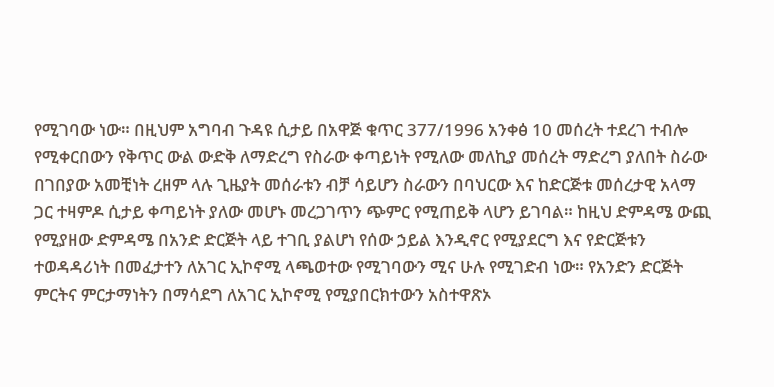የሚገባው ነው። በዚህም አግባብ ጉዳዩ ሲታይ በአዋጅ ቁጥር 377/1996 አንቀፅ 10 መሰረት ተደረገ ተብሎ የሚቀርበውን የቅጥር ውል ውድቅ ለማድረግ የስራው ቀጣይነት የሚለው መለኪያ መሰረት ማድረግ ያለበት ስራው በገበያው አመቺነት ረዘም ላሉ ጊዜያት መሰራቱን ብቻ ሳይሆን ስራውን በባህርው እና ከድርጅቱ መሰረታዊ አላማ ጋር ተዛምዶ ሲታይ ቀጣይነት ያለው መሆኑ መረጋገጥን ጭምር የሚጠይቅ ላሆን ይገባል። ከዚህ ድምዳሜ ውጪ የሚያዘው ድምዳሜ በአንድ ድርጅት ላይ ተገቢ ያልሆነ የሰው ኃይል እንዲኖር የሚያደርግ እና የድርጅቱን ተወዳዳሪነት በመፈታተን ለአገር ኢኮኖሚ ላጫወተው የሚገባውን ሚና ሁሉ የሚገድብ ነው። የአንድን ድርጅት ምርትና ምርታማነትን በማሳደግ ለአገር ኢኮኖሚ የሚያበርክተውን አስተዋጽኦ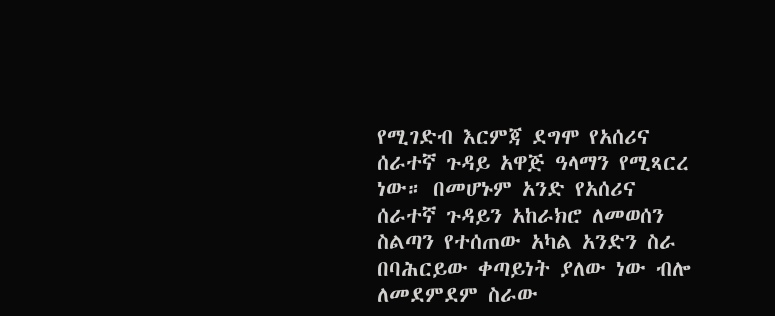የሚገድብ እርምጃ ደግሞ የአሰሪና ሰራተኛ ጉዳይ አዋጅ ዓላማን የሚጻርረ ነው። በመሆኑም አንድ የአሰሪና ሰራተኛ ጉዳይን አከራክሮ ለመወሰን ስልጣን የተሰጠው አካል አንድን ስራ በባሕርይው ቀጣይነት ያለው ነው ብሎ ለመደምደም ስራው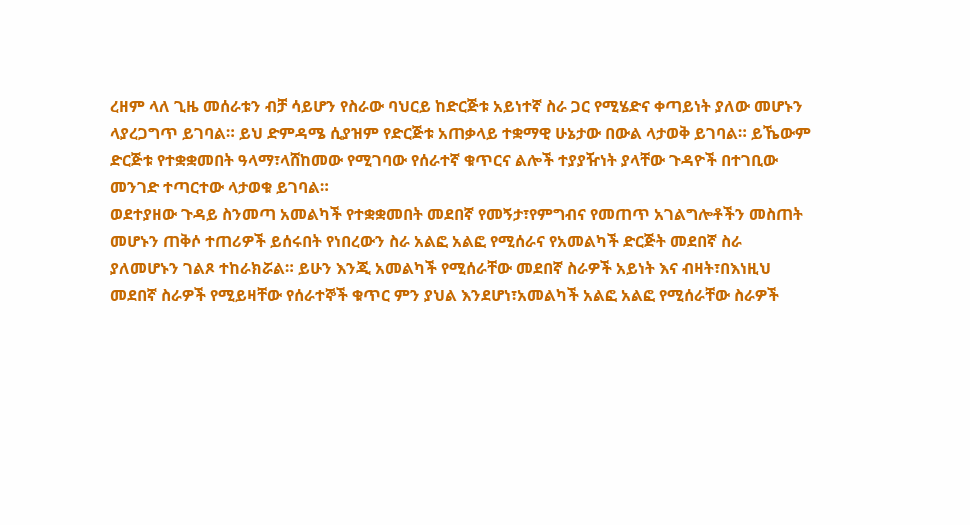ረዘም ላለ ጊዜ መሰራቱን ብቻ ሳይሆን የስራው ባህርይ ከድርጅቱ አይነተኛ ስራ ጋር የሚሄድና ቀጣይነት ያለው መሆኑን ላያረጋግጥ ይገባል። ይህ ድምዳሜ ሲያዝም የድርጅቱ አጠቃላይ ተቋማዊ ሁኔታው በውል ላታወቅ ይገባል። ይኼውም ድርጅቱ የተቋቋመበት ዓላማ፣ላሸከመው የሚገባው የሰራተኛ ቁጥርና ልሎች ተያያዥነት ያላቸው ጉዳዮች በተገቢው መንገድ ተጣርተው ላታወቁ ይገባል።
ወደተያዘው ጉዳይ ስንመጣ አመልካች የተቋቋመበት መደበኛ የመኝታ፣የምግብና የመጠጥ አገልግሎቶችን መስጠት መሆኑን ጠቅሶ ተጠሪዎች ይሰሩበት የነበረውን ስራ አልፎ አልፎ የሚሰራና የአመልካች ድርጅት መደበኛ ስራ ያለመሆኑን ገልጾ ተከራክሯል። ይሁን እንጂ አመልካች የሚሰራቸው መደበኛ ስራዎች አይነት እና ብዛት፣በእነዚህ መደበኛ ስራዎች የሚይዛቸው የሰራተኞች ቁጥር ምን ያህል እንደሆነ፣አመልካች አልፎ አልፎ የሚሰራቸው ስራዎች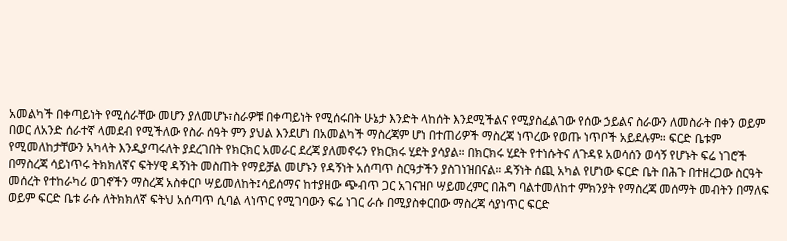አመልካች በቀጣይነት የሚሰራቸው መሆን ያለመሆኑ፣ስራዎቹ በቀጣይነት የሚሰሩበት ሁኔታ እንድት ላከሰት እንደሚችልና የሚያስፈልገው የሰው ኃይልና ስራውን ለመስራት በቀን ወይም በወር ለአንድ ሰራተኛ ላመደብ የሚችለው የስራ ሰዓት ምን ያህል እንደሆነ በአመልካች ማስረጃም ሆነ በተጠሪዎች ማስረጃ ነጥረው የወጡ ነጥቦች አይደሉም። ፍርድ ቤቱም የሚመለከታቸውን አካላት እንዲያጣሩለት ያደረገበት የክርክር አመራር ደረጃ ያለመኖሩን የክርክሩ ሂደት ያሳያል። በክርክሩ ሂደት የተነሱትና ለጉዳዩ አወሳሰን ወሳኝ የሆኑት ፍሬ ነገሮች በማስረጃ ሳይነጥሩ ትክክለኛና ፍትሃዊ ዳኝነት መስጠት የማይቻል መሆኑን የዳኝነት አሰጣጥ ስርዓታችን ያስገነዝበናል። ዳኝነት ሰጪ አካል የሆነው ፍርድ ቤት በሕጉ በተዘረጋው ስርዓት መሰረት የተከራካሪ ወገኖችን ማስረጃ አስቀርቦ ሣይመለከት፤ሳይሰማና ከተያዘው ጭብጥ ጋር አገናዝቦ ሣይመረምር በሕግ ባልተመለከተ ምክንያት የማስረጃ መሰማት መብትን በማለፍ ወይም ፍርድ ቤቱ ራሱ ለትክክለኛ ፍትህ አሰጣጥ ሲባል ላነጥር የሚገባውን ፍሬ ነገር ራሱ በሚያስቀርበው ማስረጃ ሳያነጥር ፍርድ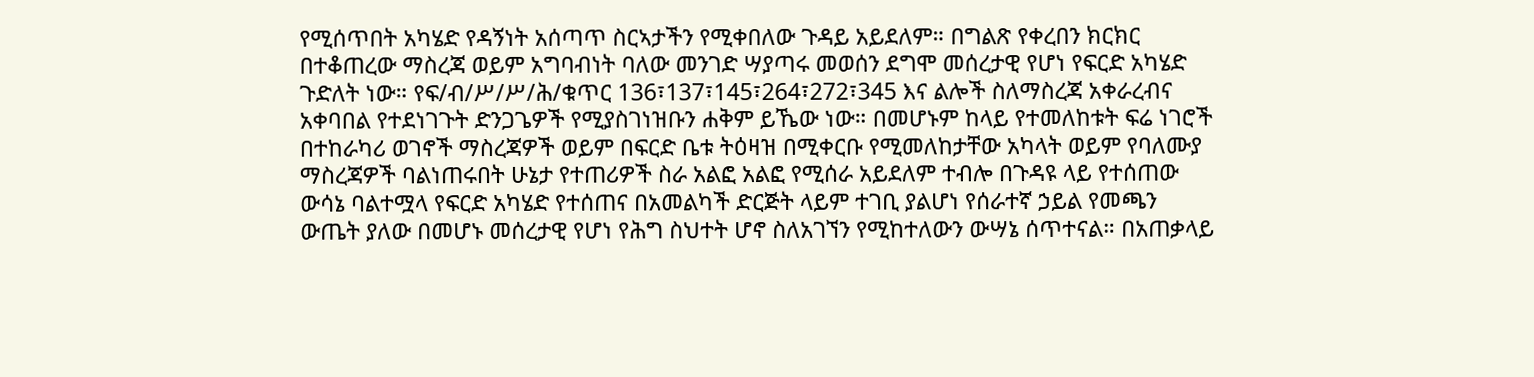የሚሰጥበት አካሄድ የዳኝነት አሰጣጥ ስርኣታችን የሚቀበለው ጉዳይ አይደለም። በግልጽ የቀረበን ክርክር በተቆጠረው ማስረጃ ወይም አግባብነት ባለው መንገድ ሣያጣሩ መወሰን ደግሞ መሰረታዊ የሆነ የፍርድ አካሄድ ጉድለት ነው። የፍ/ብ/ሥ/ሥ/ሕ/ቁጥር 136፣137፣145፣264፣272፣345 እና ልሎች ስለማስረጃ አቀራረብና አቀባበል የተደነገጉት ድንጋጌዎች የሚያስገነዝቡን ሐቅም ይኼው ነው። በመሆኑም ከላይ የተመለከቱት ፍሬ ነገሮች በተከራካሪ ወገኖች ማስረጃዎች ወይም በፍርድ ቤቱ ትዕዛዝ በሚቀርቡ የሚመለከታቸው አካላት ወይም የባለሙያ ማስረጃዎች ባልነጠሩበት ሁኔታ የተጠሪዎች ስራ አልፎ አልፎ የሚሰራ አይደለም ተብሎ በጉዳዩ ላይ የተሰጠው ውሳኔ ባልተሟላ የፍርድ አካሄድ የተሰጠና በአመልካች ድርጅት ላይም ተገቢ ያልሆነ የሰራተኛ ኃይል የመጫን ውጤት ያለው በመሆኑ መሰረታዊ የሆነ የሕግ ስህተት ሆኖ ስለአገኘን የሚከተለውን ውሣኔ ሰጥተናል። በአጠቃላይ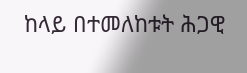ከላይ በተመለከቱት ሕጋዊ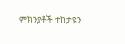ምክንያቶች ተከታዩን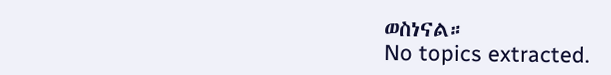ወስነናል።
No topics extracted.